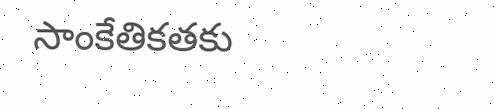సాంకేతికతకు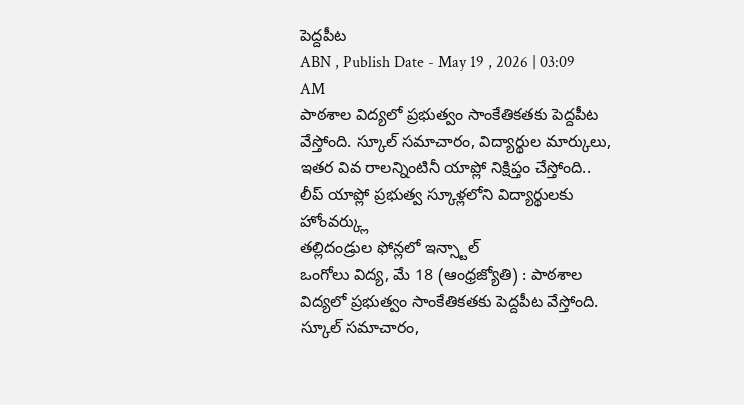పెద్దపీట
ABN , Publish Date - May 19 , 2026 | 03:09 AM
పాఠశాల విద్యలో ప్రభుత్వం సాంకేతికతకు పెద్దపీట వేస్తోంది. స్కూల్ సమాచారం, విద్యార్థుల మార్కులు, ఇతర వివ రాలన్నింటినీ యాప్లో నిక్షిప్తం చేస్తోంది..
లీప్ యాప్లో ప్రభుత్వ స్కూళ్లలోని విద్యార్థులకు హోంవర్క్లు
తల్లిదండ్రుల ఫోన్లలో ఇన్స్టాల్
ఒంగోలు విద్య, మే 18 (ఆంధ్రజ్యోతి) : పాఠశాల విద్యలో ప్రభుత్వం సాంకేతికతకు పెద్దపీట వేస్తోంది. స్కూల్ సమాచారం,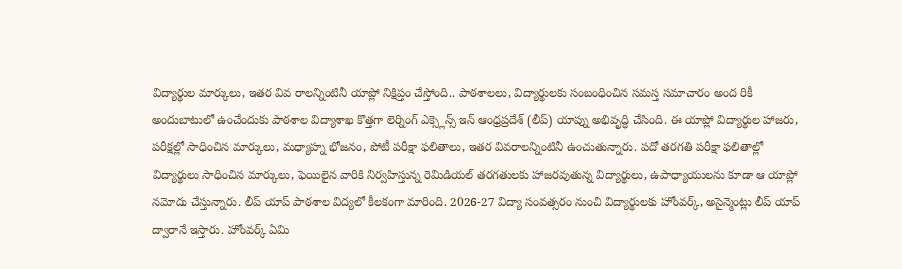విద్యార్థుల మార్కులు, ఇతర వివ రాలన్నింటినీ యాప్లో నిక్షిప్తం చేస్తోంది.. పాఠశాలలు, విద్యార్థులకు సంబంధించిన సమస్త సమాచారం అంద రికీ అందుబాటులో ఉంచేందుకు పాఠశాల విద్యాశాఖ కొత్తగా లెర్నింగ్ ఎక్స్లెన్స్ ఇన్ ఆంధ్రప్రదేశ్ (లీప్) యాప్ను అభివృద్ధి చేసింది. ఈ యాప్లో విద్యార్థుల హాజరు, పరీక్షల్లో సాధించిన మార్కులు, మధ్యాహ్న భోజనం, పోటీ పరీక్షా ఫలితాలు, ఇతర వివరాలన్నింటినీ ఉంచుతున్నారు. పదో తరగతి పరీక్షా ఫలితాల్లో విద్యార్థులు సాధించిన మార్కులు, ఫెయిలైన వారికి నిర్వహిస్తున్న రెమిడియల్ తరగతులకు హాజరవుతున్న విద్యార్థులు, ఉపాధ్యాయులను కూడా ఆ యాప్లో నమోదు చేస్తున్నారు. లీప్ యాప్ పాఠశాల విద్యలో కీలకంగా మారింది. 2026-27 విద్యా సంవత్సరం నుంచి విద్యార్థులకు హోంవర్క్, అసైన్మెంట్లు లీప్ యాప్ ద్వారానే ఇస్తారు. హోంవర్క్ ఏమి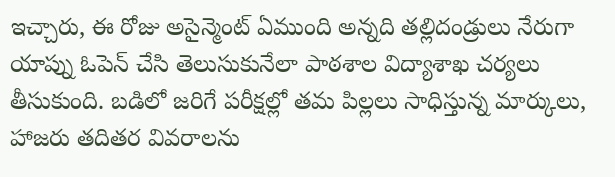ఇచ్చారు, ఈ రోజు అసైన్మెంట్ ఏముంది అన్నది తల్లిదండ్రులు నేరుగా యాప్ను ఓపెన్ చేసి తెలుసుకునేలా పాఠశాల విద్యాశాఖ చర్యలు తీసుకుంది. బడిలో జరిగే పరీక్షల్లో తమ పిల్లలు సాధిస్తున్న మార్కులు, హాజరు తదితర వివరాలను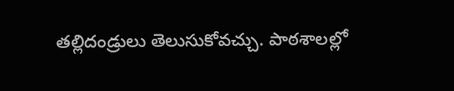తల్లిదండ్రులు తెలుసుకోవచ్చు. పాఠశాలల్లో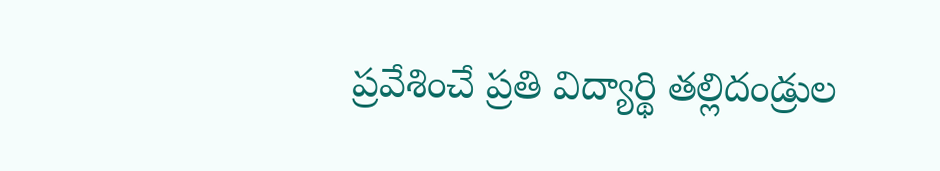ప్రవేశించే ప్రతి విద్యార్థి తల్లిదండ్రుల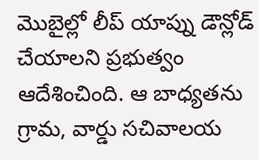మొబైల్లో లీప్ యాప్ను డౌన్లోడ్ చేయాలని ప్రభుత్వం ఆదేశించింది. ఆ బాధ్యతను గ్రామ, వార్డు సచివాలయ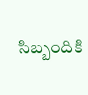సిబ్బందికి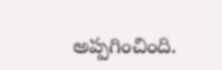అప్పగించింది.